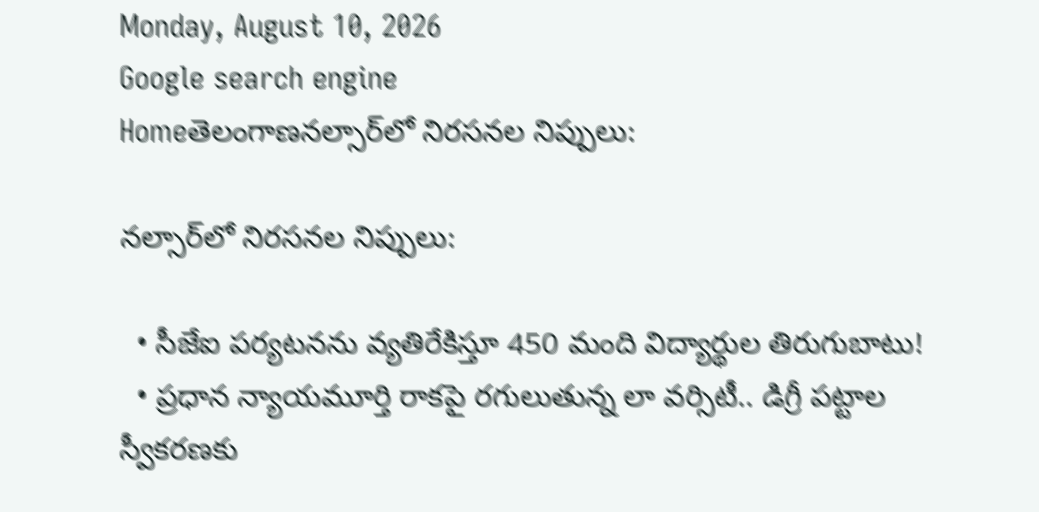Monday, August 10, 2026
Google search engine
Homeతెలంగాణనల్సార్‌లో నిరసనల నిప్పులు:

నల్సార్‌లో నిరసనల నిప్పులు:

  • సీజేఐ పర్యటనను వ్యతిరేకిస్తూ 450 మంది విద్యార్థుల తిరుగుబాటు!
  • ప్రధాన న్యాయమూర్తి రాకపై రగులుతున్న లా వర్సిటీ.. డిగ్రీ పట్టాల స్వీకరణకు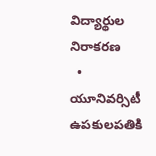విద్యార్థుల నిరాకరణ
  • యూనివర్సిటీ ఉపకులపతికి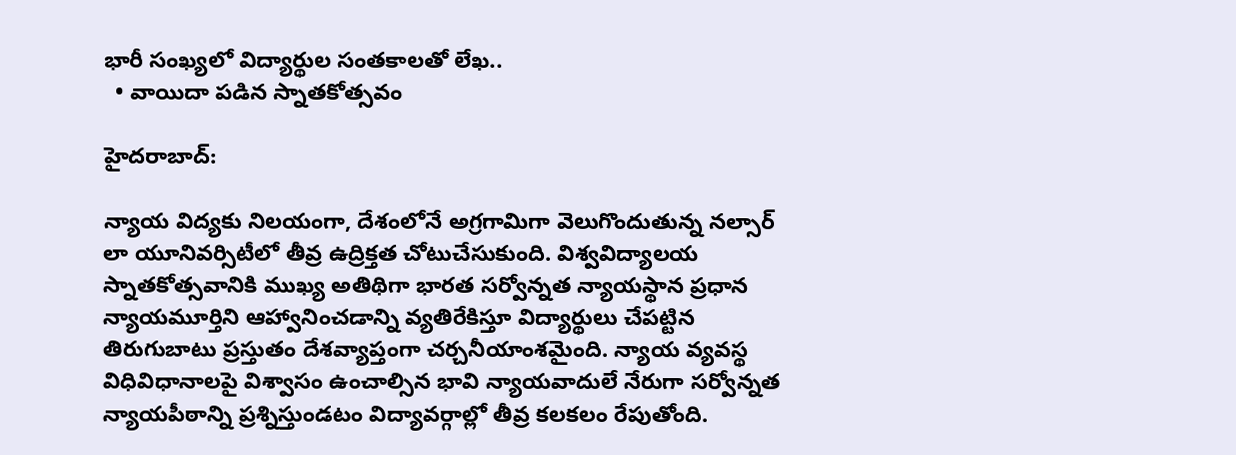భారీ సంఖ్యలో విద్యార్థుల సంతకాలతో లేఖ..
  • వాయిదా పడిన స్నాతకోత్సవం

హైదరాబాద్:

న్యాయ విద్యకు నిలయంగా, దేశంలోనే అగ్రగామిగా వెలుగొందుతున్న నల్సార్ లా యూనివర్సిటీలో తీవ్ర ఉద్రిక్తత చోటుచేసుకుంది. విశ్వవిద్యాలయ స్నాతకోత్సవానికి ముఖ్య అతిథిగా భారత సర్వోన్నత న్యాయస్థాన ప్రధాన న్యాయమూర్తిని ఆహ్వానించడాన్ని వ్యతిరేకిస్తూ విద్యార్థులు చేపట్టిన తిరుగుబాటు ప్రస్తుతం దేశవ్యాప్తంగా చర్చనీయాంశమైంది. న్యాయ వ్యవస్థ విధివిధానాలపై విశ్వాసం ఉంచాల్సిన భావి న్యాయవాదులే నేరుగా సర్వోన్నత న్యాయపీఠాన్ని ప్రశ్నిస్తుండటం విద్యావర్గాల్లో తీవ్ర కలకలం రేపుతోంది.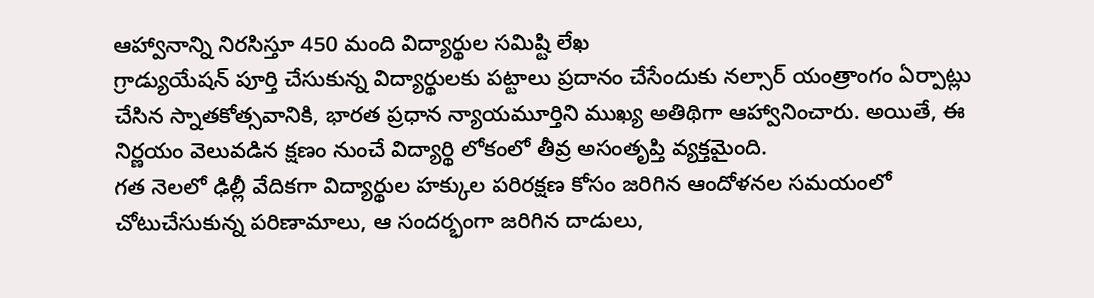ఆహ్వానాన్ని నిరసిస్తూ 450 మంది విద్యార్థుల సమిష్టి లేఖ
గ్రాడ్యుయేషన్ పూర్తి చేసుకున్న విద్యార్థులకు పట్టాలు ప్రదానం చేసేందుకు నల్సార్ యంత్రాంగం ఏర్పాట్లు చేసిన స్నాతకోత్సవానికి, భారత ప్రధాన న్యాయమూర్తిని ముఖ్య అతిథిగా ఆహ్వానించారు. అయితే, ఈ నిర్ణయం వెలువడిన క్షణం నుంచే విద్యార్థి లోకంలో తీవ్ర అసంతృప్తి వ్యక్తమైంది.
గత నెలలో ఢిల్లీ వేదికగా విద్యార్థుల హక్కుల పరిరక్షణ కోసం జరిగిన ఆందోళనల సమయంలో చోటుచేసుకున్న పరిణామాలు, ఆ సందర్భంగా జరిగిన దాడులు,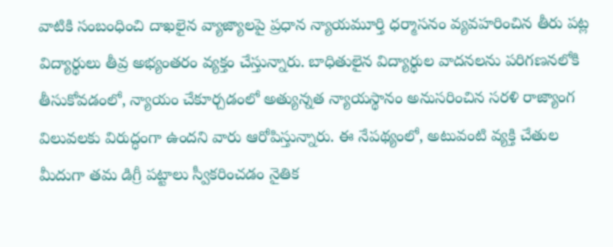వాటికి సంబంధించి దాఖలైన వ్యాజ్యాలపై ప్రధాన న్యాయమూర్తి ధర్మాసనం వ్యవహరించిన తీరు పట్ల విద్యార్థులు తీవ్ర అభ్యంతరం వ్యక్తం చేస్తున్నారు. బాధితులైన విద్యార్థుల వాదనలను పరిగణనలోకి తీసుకోవడంలో, న్యాయం చేకూర్చడంలో అత్యున్నత న్యాయస్థానం అనుసరించిన సరళి రాజ్యాంగ విలువలకు విరుద్ధంగా ఉందని వారు ఆరోపిస్తున్నారు. ఈ నేపథ్యంలో, అటువంటి వ్యక్తి చేతుల మీదుగా తమ డిగ్రీ పట్టాలు స్వీకరించడం నైతిక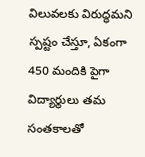విలువలకు విరుద్ధమని స్పష్టం చేస్తూ, ఏకంగా 450 మందికి పైగా విద్యార్థులు తమ సంతకాలతో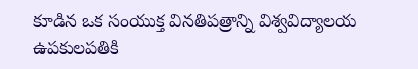కూడిన ఒక సంయుక్త వినతిపత్రాన్ని విశ్వవిద్యాలయ ఉపకులపతికి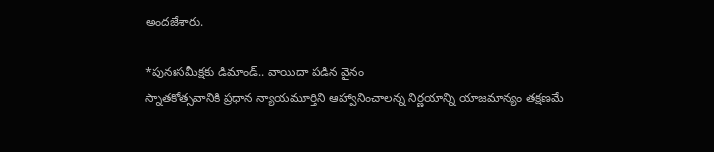అందజేశారు.

*పునఃసమీక్షకు డిమాండ్.. వాయిదా పడిన వైనం
స్నాతకోత్సవానికి ప్రధాన న్యాయమూర్తిని ఆహ్వానించాలన్న నిర్ణయాన్ని యాజమాన్యం తక్షణమే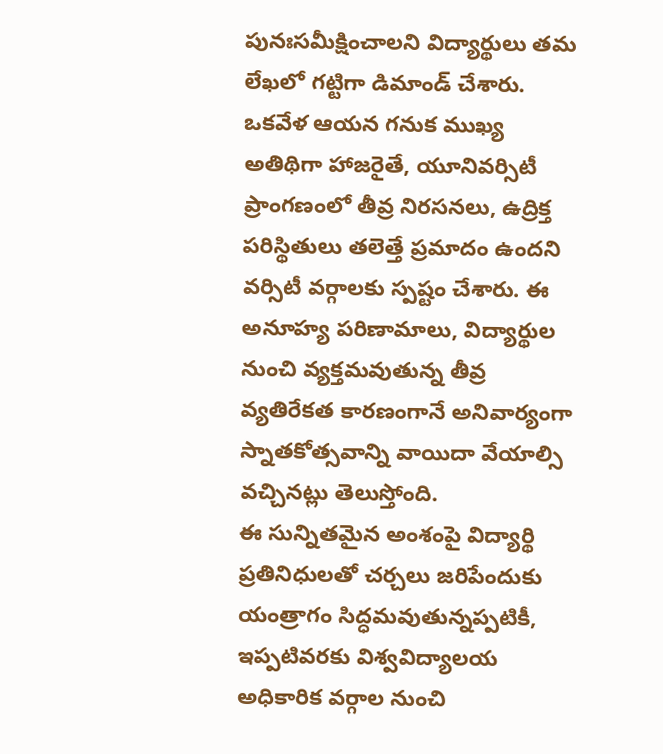పునఃసమీక్షించాలని విద్యార్థులు తమ లేఖలో గట్టిగా డిమాండ్ చేశారు. ఒకవేళ ఆయన గనుక ముఖ్య అతిథిగా హాజరైతే, యూనివర్సిటీ ప్రాంగణంలో తీవ్ర నిరసనలు, ఉద్రిక్త పరిస్థితులు తలెత్తే ప్రమాదం ఉందని వర్సిటీ వర్గాలకు స్పష్టం చేశారు. ఈ అనూహ్య పరిణామాలు, విద్యార్థుల నుంచి వ్యక్తమవుతున్న తీవ్ర వ్యతిరేకత కారణంగానే అనివార్యంగా స్నాతకోత్సవాన్ని వాయిదా వేయాల్సి వచ్చినట్లు తెలుస్తోంది.
ఈ సున్నితమైన అంశంపై విద్యార్థి ప్రతినిధులతో చర్చలు జరిపేందుకు యంత్రాగం సిద్ధమవుతున్నప్పటికీ, ఇప్పటివరకు విశ్వవిద్యాలయ అధికారిక వర్గాల నుంచి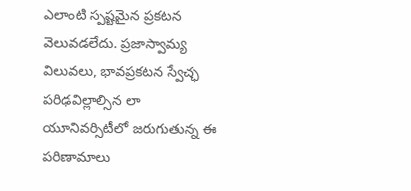ఎలాంటి స్పష్టమైన ప్రకటన వెలువడలేదు. ప్రజాస్వామ్య విలువలు, భావప్రకటన స్వేచ్ఛ పరిఢవిల్లాల్సిన లా యూనివర్సిటీలో జరుగుతున్న ఈ పరిణామాలు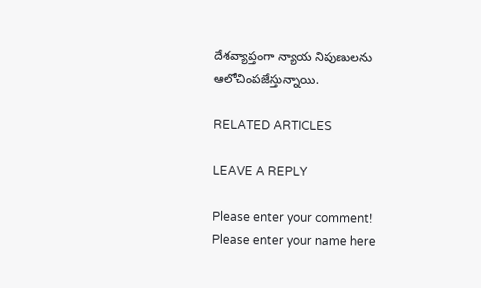దేశవ్యాప్తంగా న్యాయ నిపుణులను ఆలోచింపజేస్తున్నాయి.

RELATED ARTICLES

LEAVE A REPLY

Please enter your comment!
Please enter your name here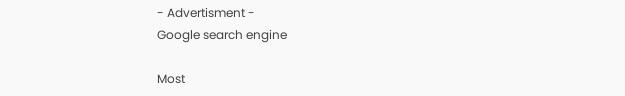- Advertisment -
Google search engine

Most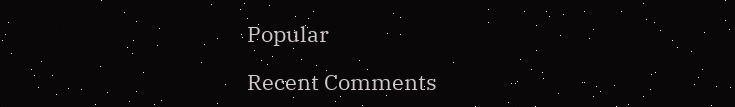Popular

Recent Comments